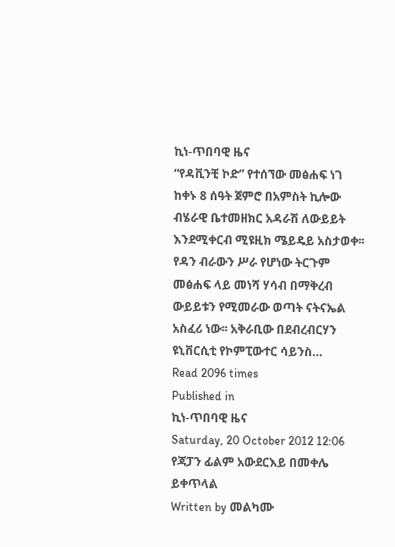ኪነ-ጥበባዊ ዜና
“የዳቪንቺ ኮድ” የተሰኘው መፅሐፍ ነገ ከቀኑ 8 ሰዓት ጀምሮ በአምስት ኪሎው ብሄራዊ ቤተመዘክር አዳራሽ ለውይይት እንደሚቀርብ ሚዩዚክ ሜይዴይ አስታወቀ፡፡ የዳን ብራውን ሥራ የሆነው ትርጉም መፅሐፍ ላይ መነሻ ሃሳብ በማቅረብ ውይይቱን የሚመራው ወጣት ናትናኤል አስፈሪ ነው፡፡ አቅራቢው በደብረብርሃን ዩኒቨርሲቲ የኮምፒውተር ሳይንስ…
Read 2096 times
Published in
ኪነ-ጥበባዊ ዜና
Saturday, 20 October 2012 12:06
የጃፓን ፊልም አውደርእይ በመቀሌ ይቀጥላል
Written by መልካሙ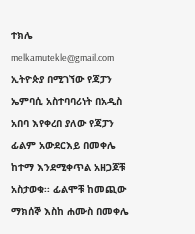ተክሌ melkamutekle@gmail.com
ኢትዮጵያ በሚገኘው የጃፓን ኤምባሲ አስተባባሪነት በአዲስ አበባ እየቀረበ ያለው የጃፓን ፊልም አውደርእይ በመቀሌ ከተማ እንደሚቀጥል አዘጋጆቹ አስታወቁ፡፡ ፊልሞቹ ከመጪው ማክሰኞ እስከ ሐሙስ በመቀሌ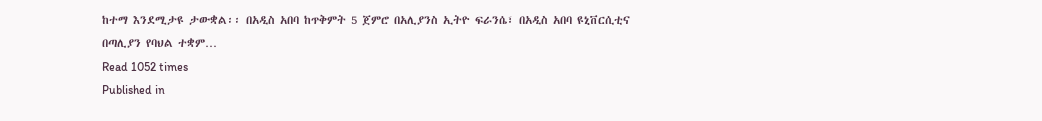ከተማ እንደሚታዩ ታውቋል፡፡ በአዲስ አበባ ከጥቅምት 5 ጀምሮ በአሊያንስ ኢትዮ ፍራንሴ፣ በአዲስ አበባ ዩኒቨርሲቲና በጣሊያን የባህል ተቋም…
Read 1052 times
Published in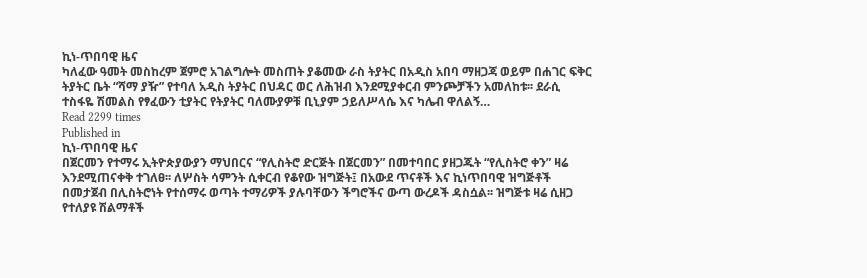ኪነ-ጥበባዊ ዜና
ካለፈው ዓመት መስከረም ጀምሮ አገልግሎት መስጠት ያቆመው ራስ ትያትር በአዲስ አበባ ማዘጋጃ ወይም በሐገር ፍቅር ትያትር ቤት “ሻማ ያዥ” የተባለ አዲስ ትያትር በህዳር ወር ለሕዝብ እንደሚያቀርብ ምንጮቻችን አመለከቱ፡፡ ደራሲ ተስፋዬ ሽመልስ የፃፈውን ቲያትር የትያትር ባለሙያዎቹ ቢኒያም ኃይለሥላሴ እና ካሌብ ዋለልኝ…
Read 2299 times
Published in
ኪነ-ጥበባዊ ዜና
በጀርመን የተማሩ ኢትዮጵያውያን ማህበርና “የሊስትሮ ድርጅት በጀርመን” በመተባበር ያዘጋጁት “የሊስትሮ ቀን” ዛሬ እንደሚጠናቀቅ ተገለፀ፡፡ ለሦስት ሳምንት ሲቀርብ የቆየው ዝግጅት፤ በአውደ ጥናቶች እና ኪነጥበባዊ ዝግጅቶች በመታጀብ በሊስትሮነት የተሰማሩ ወጣት ተማሪዎች ያሉባቸውን ችግሮችና ውጣ ውረዶች ዳስሷል፡፡ ዝግጅቱ ዛሬ ሲዘጋ የተለያዩ ሽልማቶች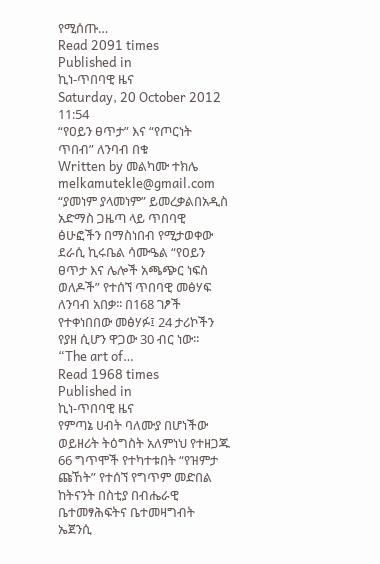የሚሰጡ…
Read 2091 times
Published in
ኪነ-ጥበባዊ ዜና
Saturday, 20 October 2012 11:54
“የዐይን ፀጥታ” እና “የጦርነት ጥበብ” ለንባብ በቁ
Written by መልካሙ ተክሌ melkamutekle@gmail.com
“ያመነም ያላመነም” ይመረቃልበአዲስ አድማስ ጋዜጣ ላይ ጥበባዊ ፅሁፎችን በማስነበብ የሚታወቀው ደራሲ ኪሩቤል ሳሙዔል “የዐይን ፀጥታ እና ሌሎች አጫጭር ነፍስ ወለዶች” የተሰኘ ጥበባዊ መፅሃፍ ለንባብ አበቃ፡፡ በ168 ገፆች የተቀነበበው መፅሃፉ፤ 24 ታሪኮችን የያዘ ሲሆን ዋጋው 30 ብር ነው፡፡ “The art of…
Read 1968 times
Published in
ኪነ-ጥበባዊ ዜና
የምጣኔ ሀብት ባለሙያ በሆነችው ወይዘሪት ትዕግስት አለምነህ የተዘጋጁ 66 ግጥሞች የተካተቱበት “የዝምታ ጩኸት” የተሰኘ የግጥም መድበል ከትናንት በስቲያ በብሔራዊ ቤተመፃሕፍትና ቤተመዛግብት ኤጀንሲ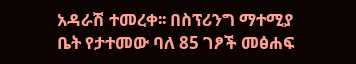አዳራሽ ተመረቀ፡፡ በስፕሪንግ ማተሚያ ቤት የታተመው ባለ 85 ገፆች መፅሐፍ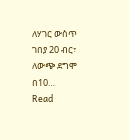ለሃገር ውስጥ ገበያ 20 ብር፣ ለውጭ ደግሞ በ10…
Read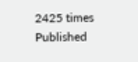2425 times
Published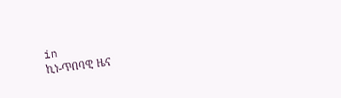in
ኪነ-ጥበባዊ ዜና